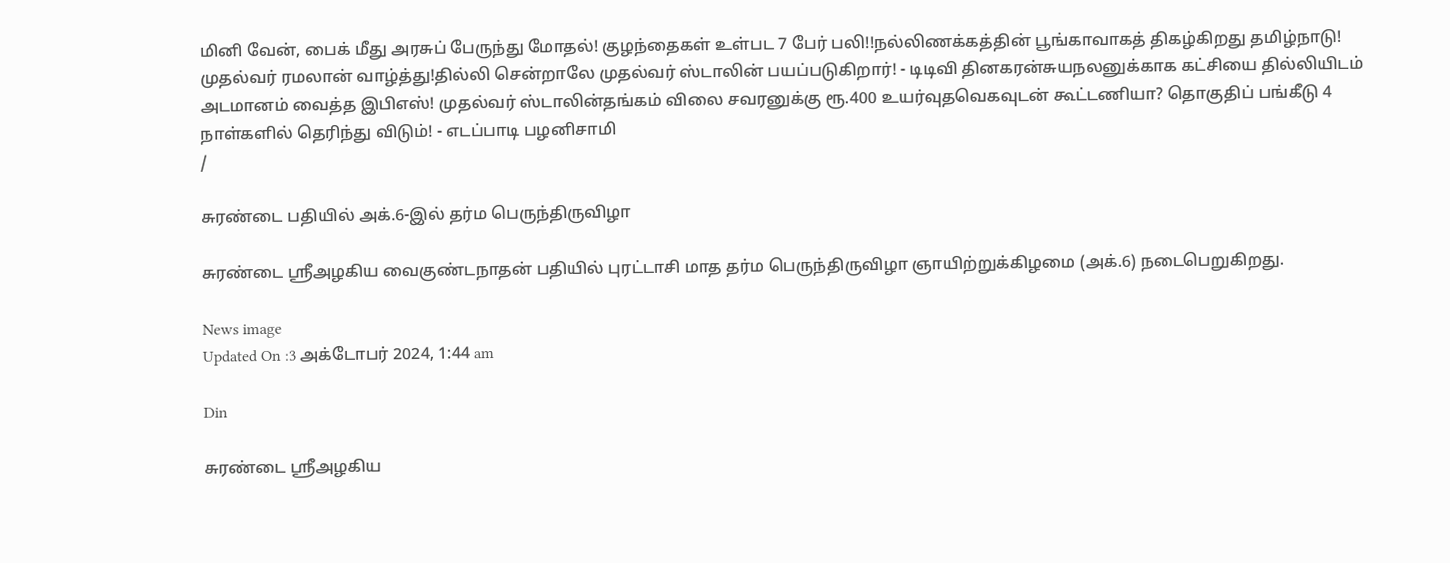மினி வேன், பைக் மீது அரசுப் பேருந்து மோதல்! குழந்தைகள் உள்பட 7 பேர் பலி!!நல்லிணக்கத்தின் பூங்காவாகத் திகழ்கிறது தமிழ்நாடு! முதல்வர் ரமலான் வாழ்த்து!தில்லி சென்றாலே முதல்வர் ஸ்டாலின் பயப்படுகிறார்! - டிடிவி தினகரன்சுயநலனுக்காக கட்சியை தில்லியிடம் அடமானம் வைத்த இபிஎஸ்! முதல்வர் ஸ்டாலின்தங்கம் விலை சவரனுக்கு ரூ.400 உயர்வுதவெகவுடன் கூட்டணியா? தொகுதிப் பங்கீடு 4 நாள்களில் தெரிந்து விடும்! - எடப்பாடி பழனிசாமி
/

சுரண்டை பதியில் அக்.6-இல் தர்ம பெருந்திருவிழா

சுரண்டை ஸ்ரீஅழகிய வைகுண்டநாதன் பதியில் புரட்டாசி மாத தர்ம பெருந்திருவிழா ஞாயிற்றுக்கிழமை (அக்.6) நடைபெறுகிறது.

News image
Updated On :3 அக்டோபர் 2024, 1:44 am

Din

சுரண்டை ஸ்ரீஅழகிய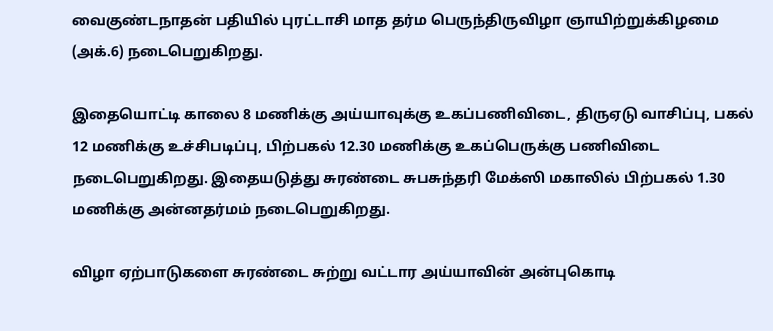வைகுண்டநாதன் பதியில் புரட்டாசி மாத தர்ம பெருந்திருவிழா ஞாயிற்றுக்கிழமை (அக்.6) நடைபெறுகிறது.

இதையொட்டி காலை 8 மணிக்கு அய்யாவுக்கு உகப்பணிவிடை, திருஏடு வாசிப்பு, பகல் 12 மணிக்கு உச்சிபடிப்பு, பிற்பகல் 12.30 மணிக்கு உகப்பெருக்கு பணிவிடை நடைபெறுகிறது. இதையடுத்து சுரண்டை சுபசுந்தரி மேக்ஸி மகாலில் பிற்பகல் 1.30 மணிக்கு அன்னதர்மம் நடைபெறுகிறது.

விழா ஏற்பாடுகளை சுரண்டை சுற்று வட்டார அய்யாவின் அன்புகொடி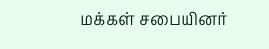மக்கள் சபையினர்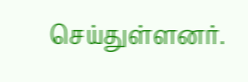செய்துள்ளனர்.